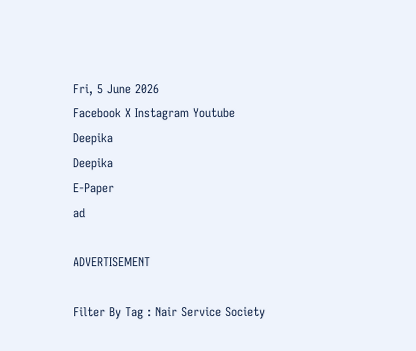Fri, 5 June 2026
Facebook X Instagram Youtube
Deepika
Deepika
E-Paper
ad

ADVERTISEMENT

Filter By Tag : Nair Service Society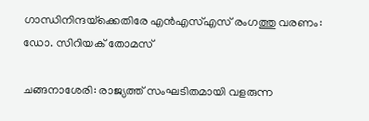ഗാന്ധിനിന്ദയ്‌ക്കെതിരേ എന്‍എസ്എസ് രംഗത്തു വരണം: ഡോ. സിറിയക് തോമസ്

ചങ്ങനാശേരി: രാജ്യത്ത് സംഘടിതമായി വളരുന്ന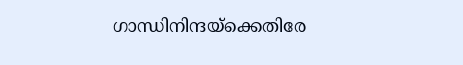ഗാന്ധിനിന്ദയ്‌ക്കെതിരേ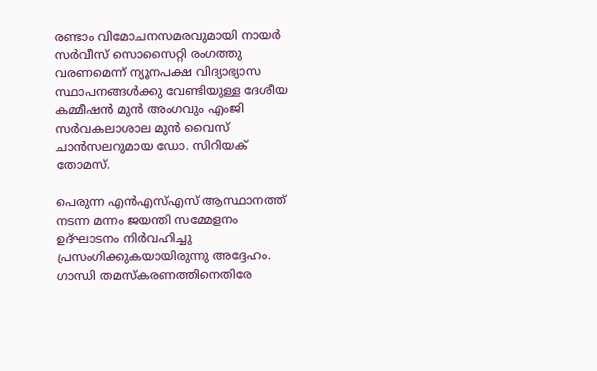രണ്ടാം വിമോചനസമരവുമായി നായര്‍ സര്‍വീസ് സൊസൈറ്റി രംഗത്തു വരണമെന്ന് ന്യൂനപക്ഷ വിദ്യാഭ്യാസ സ്ഥാപനങ്ങൾക്കു വേണ്ടിയുള്ള ദേശീയ കമ്മീഷൻ മുൻ അംഗവും എംജി സര്‍വകലാശാല മുന്‍ വൈസ് ചാന്‍സലറുമായ ഡോ. സിറിയക് തോമസ്.

പെരുന്ന എന്‍എസ്എസ് ആസ്ഥാനത്ത് നടന്ന മന്നം ജയന്തി സമ്മേളനം ഉദ്ഘാടനം നിര്‍വഹിച്ചു പ്രസംഗിക്കുകയായിരുന്നു അദ്ദേഹം. ഗാന്ധി തമസ്‌കരണത്തിനെതിരേ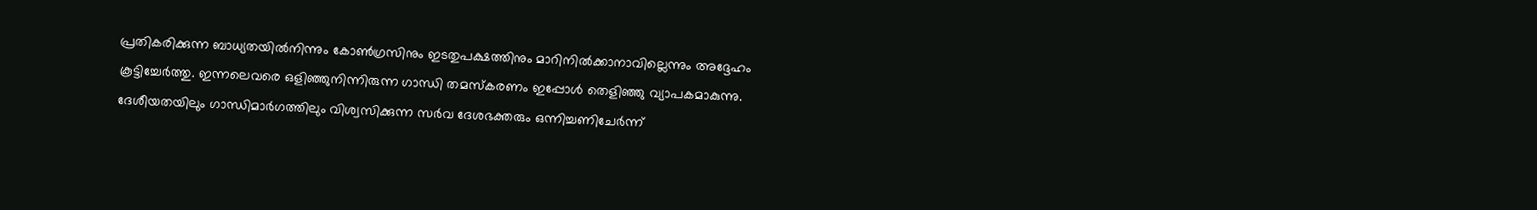പ്രതികരിക്കുന്ന ബാധ്യതയില്‍നിന്നും കോണ്‍ഗ്രസിനും ഇടതുപക്ഷത്തിനും മാറിനില്‍ക്കാനാവില്ലെന്നും അദ്ദേഹം കൂട്ടിച്ചേര്‍ത്തു. ഇന്നലെവരെ ഒളിഞ്ഞുനിന്നിരുന്ന ഗാന്ധി തമസ്‌കരണം ഇപ്പോള്‍ തെളിഞ്ഞു വ്യാപകമാകുന്നു. ദേശീയതയിലും ഗാന്ധിമാര്‍ഗത്തിലും വിശ്വസിക്കുന്ന സര്‍വ ദേശഭക്തരും ഒന്നിച്ചണിചേര്‍ന്ന്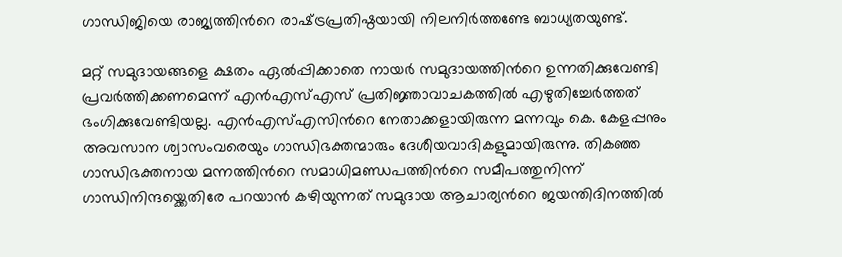ഗാന്ധിജിയെ രാജ്യത്തിന്‍റെ രാഷ്‌ട്രപ്രതിഷ്ഠയായി നിലനിര്‍ത്തണ്ടേ ബാധ്യതയുണ്ട്.

മറ്റ് സമുദായങ്ങളെ ക്ഷതം ഏല്‍പ്പിക്കാതെ നായര്‍ സമുദായത്തിന്‍റെ ഉന്നതിക്കുവേണ്ടി പ്രവര്‍ത്തിക്കണമെന്ന് എന്‍എസ്എസ് പ്രതിജ്ഞാവാചകത്തില്‍ എഴുതിച്ചേര്‍ത്തത് ഭംഗിക്കുവേണ്ടിയല്ല. എന്‍എസ്എസിന്‍റെ നേതാക്കളായിരുന്ന മന്നവും കെ. കേളപ്പനും അവസാന ശ്വാസംവരെയും ഗാന്ധിഭക്തന്മാരും ദേശീയവാദികളുമായിരുന്നു. തികഞ്ഞ ഗാന്ധിഭക്തനായ മന്നത്തിന്‍റെ സമാധിമണ്ഡപത്തിന്‍റെ സമീപത്തുനിന്ന് ഗാന്ധിനിന്ദയ്ക്കെതിരേ പറയാന്‍ കഴിയുന്നത് സമുദായ ആചാര്യന്‍റെ ജയന്തിദിനത്തില്‍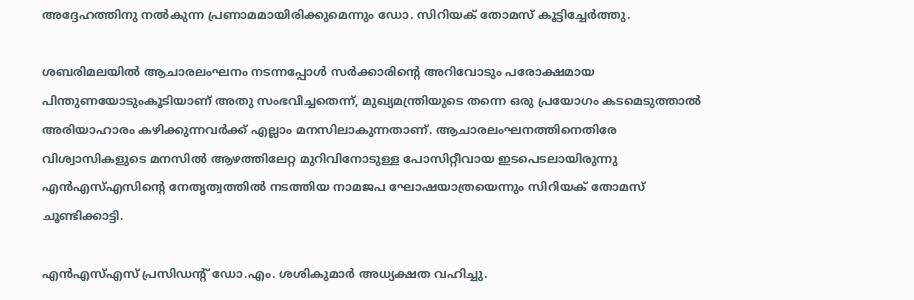അദ്ദേഹത്തിനു നല്‍കുന്ന പ്രണാമമായിരിക്കുമെന്നും ഡോ. സിറിയക് തോമസ് കൂട്ടിച്ചേര്‍ത്തു.

ശബരിമലയില്‍ ആചാരലംഘനം നടന്നപ്പോള്‍ സര്‍ക്കാരിന്‍റെ അറിവോടും പരോക്ഷമായ പിന്തുണയോടുംകൂടിയാണ് അതു സംഭവിച്ചതെന്ന്, മുഖ്യമന്ത്രിയുടെ തന്നെ ഒരു പ്രയോഗം കടമെടുത്താല്‍ അരിയാഹാരം കഴിക്കുന്നവര്‍ക്ക് എല്ലാം മനസിലാകുന്നതാണ്. ആചാരലംഘനത്തിനെതിരേ വിശ്വാസികളുടെ മനസില്‍ ആഴത്തിലേറ്റ മുറിവിനോടുള്ള പോസിറ്റീവായ ഇടപെടലായിരുന്നു എന്‍എസ്എസിന്‍റെ നേതൃത്വത്തില്‍ നടത്തിയ നാമജപ ഘോഷയാത്രയെന്നും സിറിയക് തോമസ് ചൂണ്ടിക്കാട്ടി.

എന്‍എസ്എസ് പ്രസിഡന്‍റ് ഡോ.എം. ശശികുമാര്‍ അധ്യക്ഷത വഹിച്ചു.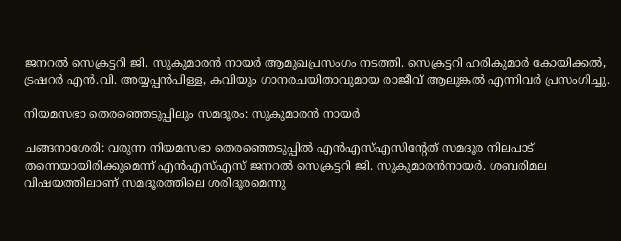ജനറല്‍ സെക്രട്ടറി ജി. സുകുമാരന്‍ നായര്‍ ആമുഖപ്രസംഗം നടത്തി. സെക്രട്ടറി ഹരികുമാര്‍ കോയിക്കല്‍, ട്രഷറര്‍ എന്‍.വി. അയ്യപ്പന്‍പിള്ള, കവിയും ഗാനരചയിതാവുമായ രാജീവ് ആലുങ്കല്‍ എന്നിവര്‍ പ്രസംഗിച്ചു.

നിയമസഭാ തെരഞ്ഞെടുപ്പിലും സമദൂരം: സുകുമാരന്‍ നായര്‍

ചങ്ങനാശേരി: വരുന്ന നിയമസഭാ തെരഞ്ഞെടുപ്പില്‍ എന്‍എസ്എസിന്‍റേത് സമദൂര നിലപാട് തന്നെയായിരിക്കുമെന്ന് എന്‍എസ്എസ് ജനറല്‍ സെക്രട്ടറി ജി. സുകുമാരന്‍നായര്‍. ശബരിമല വിഷയത്തിലാണ് സമദൂരത്തിലെ ശരിദൂരമെന്നു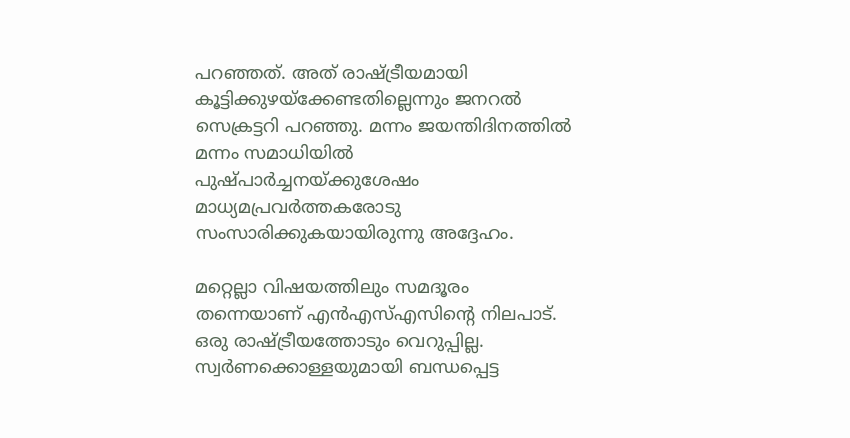പറഞ്ഞത്. അത് രാഷ്‌ട്രീയമായി കൂട്ടിക്കുഴയ്ക്കേണ്ടതില്ലെന്നും ജനറല്‍ സെക്രട്ടറി പറഞ്ഞു. മന്നം ജയന്തിദിനത്തില്‍ മന്നം സമാധിയില്‍ പുഷ്പാര്‍ച്ചനയ്ക്കുശേഷം മാധ്യമപ്രവര്‍ത്തകരോടു സംസാരിക്കുകയായിരുന്നു അദ്ദേഹം.

മറ്റെല്ലാ വിഷയത്തിലും സമദൂരം തന്നെയാണ് എന്‍എസ്എസിന്‍റെ നിലപാട്. ഒരു രാഷ്‌ട്രീയത്തോടും വെറുപ്പില്ല. സ്വര്‍ണക്കൊള്ളയുമായി ബന്ധപ്പെട്ട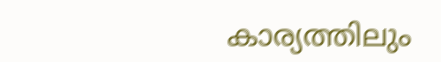കാര്യത്തിലും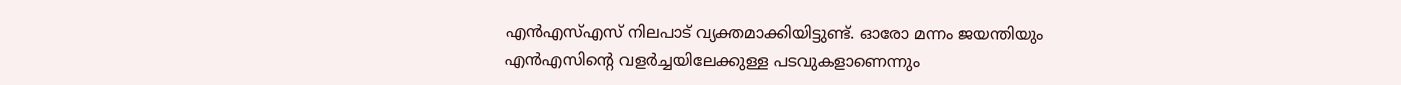എന്‍എസ്എസ് നിലപാട് വ്യക്തമാക്കിയിട്ടുണ്ട്. ഓരോ മന്നം ജയന്തിയും എന്‍എസിന്‍റെ വളര്‍ച്ചയിലേക്കുള്ള പടവുകളാണെന്നും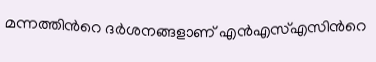മന്നത്തിന്‍റെ ദര്‍ശനങ്ങളാണ് എന്‍എസ്എസിന്‍റെ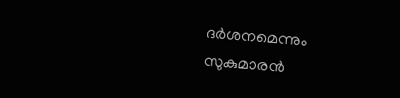ദര്‍ശനമെന്നും സുകുമാരന്‍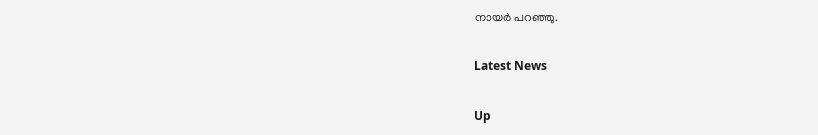നായര്‍ പറഞ്ഞു.

Latest News

Up